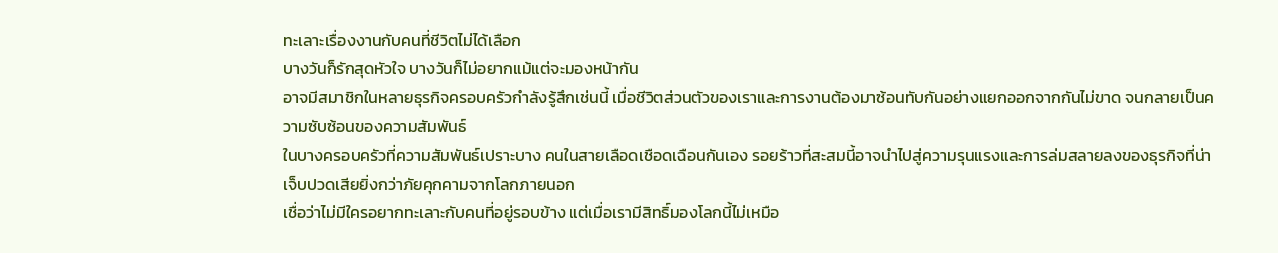ทะเลาะเรื่องงานกับคนที่ชีวิตไม่ได้เลือก
บางวันก็รักสุดหัวใจ บางวันก็ไม่อยากแม้แต่จะมองหน้ากัน
อาจมีสมาชิกในหลายธุรกิจครอบครัวกำลังรู้สึกเช่นนี้ เมื่อชีวิตส่วนตัวของเราและการงานต้องมาซ้อนทับกันอย่างแยกออกจากกันไม่ขาด จนกลายเป็นความซับซ้อนของความสัมพันธ์
ในบางครอบครัวที่ความสัมพันธ์เปราะบาง คนในสายเลือดเชือดเฉือนกันเอง รอยร้าวที่สะสมนี้อาจนำไปสู่ความรุนแรงและการล่มสลายลงของธุรกิจที่น่าเจ็บปวดเสียยิ่งกว่าภัยคุกคามจากโลกภายนอก
เชื่อว่าไม่มีใครอยากทะเลาะกับคนที่อยู่รอบข้าง แต่เมื่อเรามีสิทธิ์มองโลกนี้ไม่เหมือ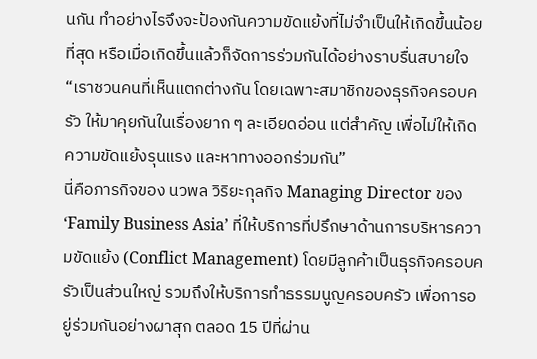นกัน ทำอย่างไรจึงจะป้องกันความขัดแย้งที่ไม่จำเป็นให้เกิดขึ้นน้อยที่สุด หรือเมื่อเกิดขึ้นแล้วก็จัดการร่วมกันได้อย่างราบรื่นสบายใจ
“เราชวนคนที่เห็นแตกต่างกัน โดยเฉพาะสมาชิกของธุรกิจครอบครัว ให้มาคุยกันในเรื่องยาก ๆ ละเอียดอ่อน แต่สำคัญ เพื่อไม่ให้เกิดความขัดแย้งรุนแรง และหาทางออกร่วมกัน”
นี่คือภารกิจของ นวพล วิริยะกุลกิจ Managing Director ของ ‘Family Business Asia’ ที่ให้บริการที่ปรึกษาด้านการบริหารความขัดแย้ง (Conflict Management) โดยมีลูกค้าเป็นธุรกิจครอบครัวเป็นส่วนใหญ่ รวมถึงให้บริการทำธรรมนูญครอบครัว เพื่อการอยู่ร่วมกันอย่างผาสุก ตลอด 15 ปีที่ผ่าน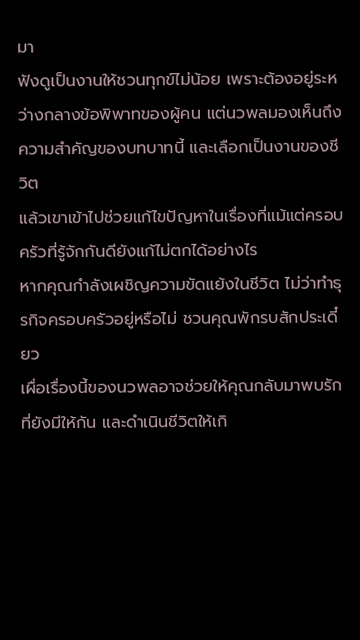มา
ฟังดูเป็นงานให้ชวนทุกข์ไม่น้อย เพราะต้องอยู่ระหว่างกลางข้อพิพาทของผู้คน แต่นวพลมองเห็นถึงความสำคัญของบทบาทนี้ และเลือกเป็นงานของชีวิต
แล้วเขาเข้าไปช่วยแก้ไขปัญหาในเรื่องที่แม้แต่ครอบครัวที่รู้จักกันดียังแก้ไม่ตกได้อย่างไร
หากคุณกำลังเผชิญความขัดแย้งในชีวิต ไม่ว่าทำธุรกิจครอบครัวอยู่หรือไม่ ชวนคุณพักรบสักประเดี๋ยว
เผื่อเรื่องนี้ของนวพลอาจช่วยให้คุณกลับมาพบรักที่ยังมีให้กัน และดำเนินชีวิตให้เกิ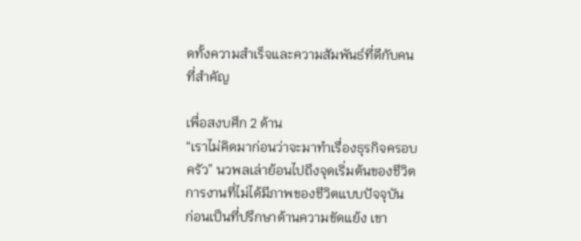ดทั้งความสำเร็จและความสัมพันธ์ที่ดีกับคนที่สำคัญ

เพื่อสงบศึก 2 ด้าน
“เราไม่คิดมาก่อนว่าจะมาทำเรื่องธุรกิจครอบครัว” นวพลเล่าย้อนไปถึงจุดเริ่มต้นของชีวิตการงานที่ไม่ได้มีภาพของชีวิตแบบปัจจุบัน
ก่อนเป็นที่ปรึกษาด้านความขัดแย้ง เขา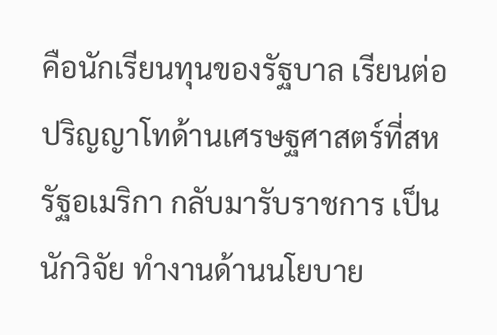คือนักเรียนทุนของรัฐบาล เรียนต่อปริญญาโทด้านเศรษฐศาสตร์ที่สหรัฐอเมริกา กลับมารับราชการ เป็นนักวิจัย ทำงานด้านนโยบาย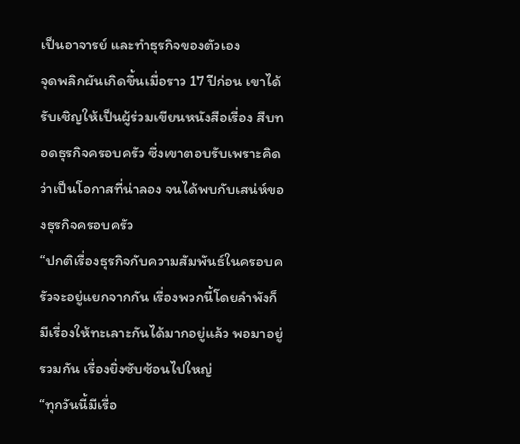เป็นอาจารย์ และทำธุรกิจของตัวเอง
จุดพลิกผันเกิดขึ้นเมื่อราว 17 ปีก่อน เขาได้รับเชิญให้เป็นผู้ร่วมเขียนหนังสือเรื่อง สืบทอดธุรกิจครอบครัว ซึ่งเขาตอบรับเพราะคิดว่าเป็นโอกาสที่น่าลอง จนได้พบกับเสน่ห์ของธุรกิจครอบครัว
“ปกติเรื่องธุรกิจกับความสัมพันธ์ในครอบครัวจะอยู่แยกจากกัน เรื่องพวกนี้โดยลำพังก็มีเรื่องให้ทะเลาะกันได้มากอยู่แล้ว พอมาอยู่รวมกัน เรื่องยิ่งซับซ้อนไปใหญ่
“ทุกวันนี้มีเรื่อ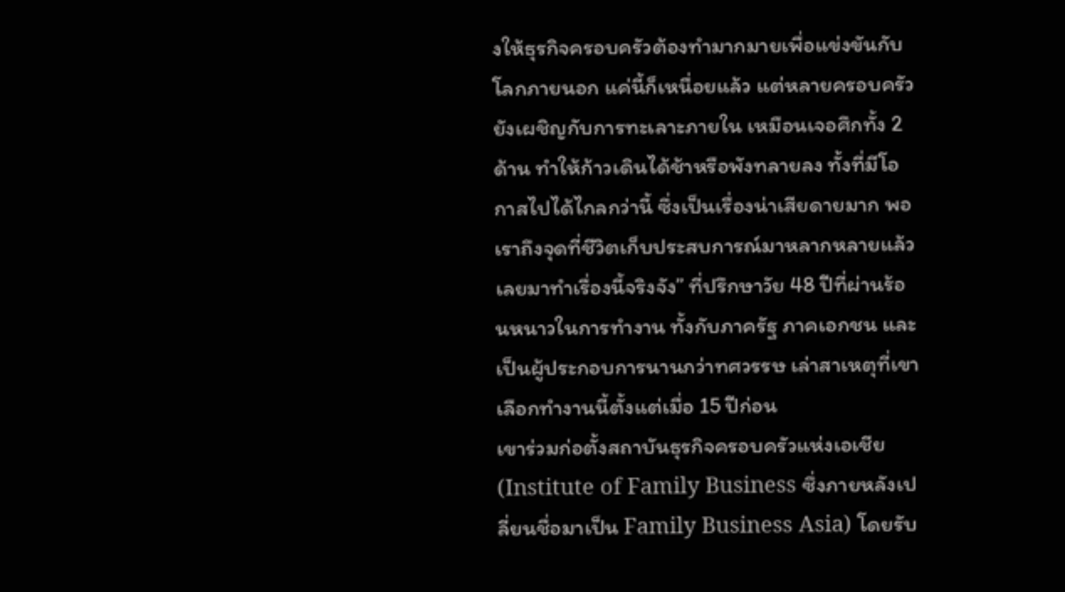งให้ธุรกิจครอบครัวต้องทำมากมายเพื่อแข่งขันกับโลกภายนอก แค่นี้ก็เหนื่อยแล้ว แต่หลายครอบครัวยังเผชิญกับการทะเลาะภายใน เหมือนเจอศึกทั้ง 2 ด้าน ทำให้ก้าวเดินได้ช้าหรือพังทลายลง ทั้งที่มีโอกาสไปได้ไกลกว่านี้ ซึ่งเป็นเรื่องน่าเสียดายมาก พอเราถึงจุดที่ชีวิตเก็บประสบการณ์มาหลากหลายแล้ว เลยมาทำเรื่องนี้จริงจัง” ที่ปรึกษาวัย 48 ปีที่ผ่านร้อนหนาวในการทำงาน ทั้งกับภาครัฐ ภาคเอกชน และเป็นผู้ประกอบการนานกว่าทศวรรษ เล่าสาเหตุที่เขาเลือกทำงานนี้ตั้งแต่เมื่อ 15 ปีก่อน
เขาร่วมก่อตั้งสถาบันธุรกิจครอบครัวแห่งเอเชีย (Institute of Family Business ซึ่งภายหลังเปลี่ยนชื่อมาเป็น Family Business Asia) โดยรับ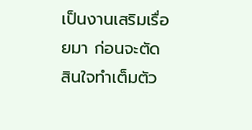เป็นงานเสริมเรื่อยมา ก่อนจะตัดสินใจทำเต็มตัว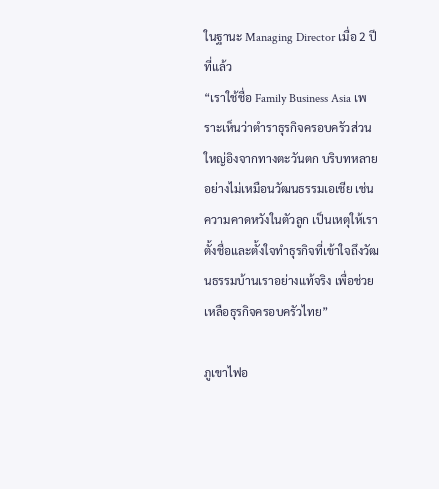ในฐานะ Managing Director เมื่อ 2 ปีที่แล้ว
“เราใช้ชื่อ Family Business Asia เพราะเห็นว่าตำราธุรกิจครอบครัวส่วนใหญ่อิงจากทางตะวันตก บริบทหลายอย่างไม่เหมือนวัฒนธรรมเอเชีย เช่น ความคาดหวังในตัวลูก เป็นเหตุให้เราตั้งชื่อและตั้งใจทำธุรกิจที่เข้าใจถึงวัฒนธรรมบ้านเราอย่างแท้จริง เพื่อช่วยเหลือธุรกิจครอบครัวไทย”

ภูเขาไฟอ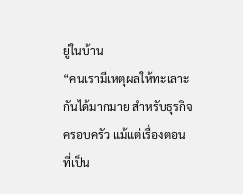ยู่ในบ้าน
“คนเรามีเหตุผลให้ทะเลาะกันได้มากมาย สำหรับธุรกิจครอบครัว แม้แต่เรื่องตอนที่เป็น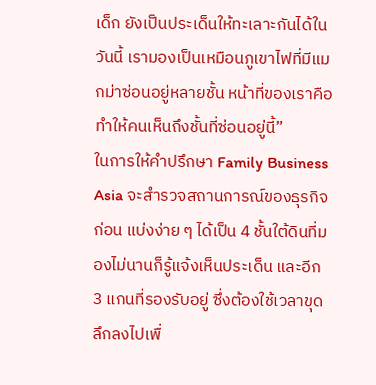เด็ก ยังเป็นประเด็นให้ทะเลาะกันได้ในวันนี้ เรามองเป็นเหมือนภูเขาไฟที่มีแมกม่าซ่อนอยู่หลายชั้น หน้าที่ของเราคือทำให้คนเห็นถึงชั้นที่ซ่อนอยู่นี้”
ในการให้คำปรึกษา Family Business Asia จะสำรวจสถานการณ์ของธุรกิจก่อน แบ่งง่าย ๆ ได้เป็น 4 ชั้นใต้ดินที่มองไม่นานก็รู้แจ้งเห็นประเด็น และอีก 3 แกนที่รองรับอยู่ ซึ่งต้องใช้เวลาขุดลึกลงไปเพื่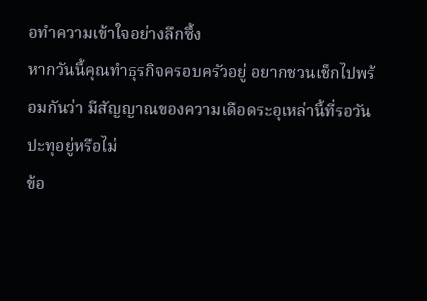อทำความเข้าใจอย่างลึกซึ้ง
หากวันนี้คุณทำธุรกิจครอบครัวอยู่ อยากชวนเช็กไปพร้อมกันว่า มีสัญญาณของความเดือดระอุเหล่านี้ที่รอวันปะทุอยู่หรือไม่
ข้อ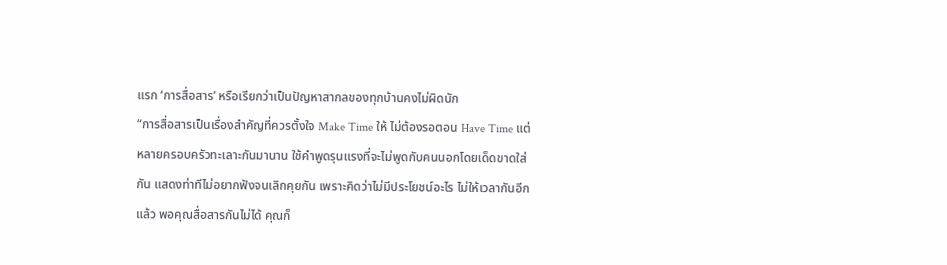แรก ‘การสื่อสาร’ หรือเรียกว่าเป็นปัญหาสากลของทุกบ้านคงไม่ผิดนัก
“การสื่อสารเป็นเรื่องสำคัญที่ควรตั้งใจ Make Time ให้ ไม่ต้องรอตอน Have Time แต่หลายครอบครัวทะเลาะกันมานาน ใช้คำพูดรุนแรงที่จะไม่พูดกับคนนอกโดยเด็ดขาดใส่กัน แสดงท่าทีไม่อยากฟังจนเลิกคุยกัน เพราะคิดว่าไม่มีประโยชน์อะไร ไม่ให้เวลากันอีกแล้ว พอคุณสื่อสารกันไม่ได้ คุณก็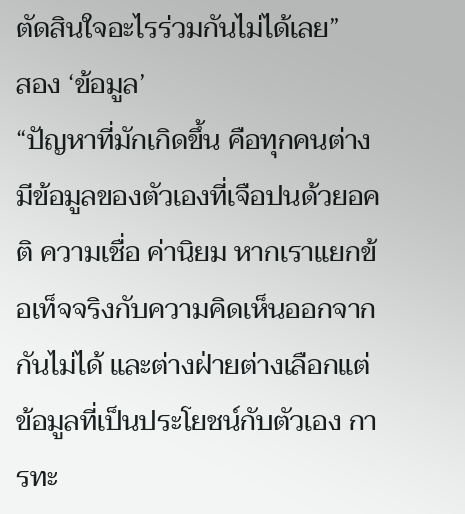ตัดสินใจอะไรร่วมกันไม่ได้เลย”
สอง ‘ข้อมูล’
“ปัญหาที่มักเกิดขึ้น คือทุกคนต่างมีข้อมูลของตัวเองที่เจือปนด้วยอคติ ความเชื่อ ค่านิยม หากเราแยกข้อเท็จจริงกับความคิดเห็นออกจากกันไม่ได้ และต่างฝ่ายต่างเลือกแต่ข้อมูลที่เป็นประโยชน์กับตัวเอง การทะ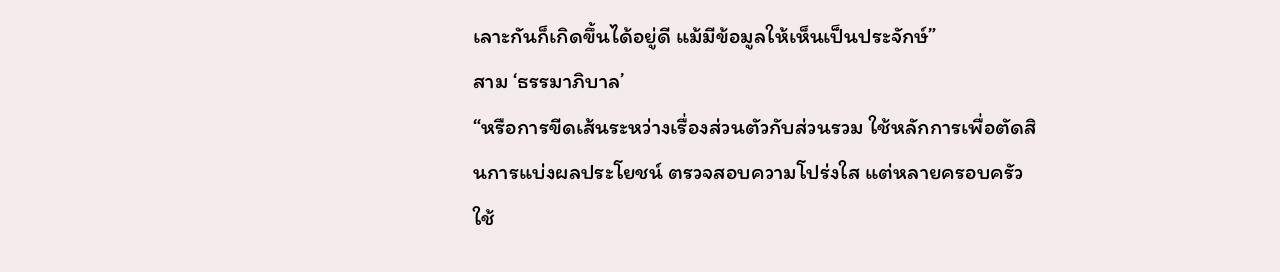เลาะกันก็เกิดขึ้นได้อยู่ดี แม้มีข้อมูลให้เห็นเป็นประจักษ์”
สาม ‘ธรรมาภิบาล’
“หรือการขีดเส้นระหว่างเรื่องส่วนตัวกับส่วนรวม ใช้หลักการเพื่อตัดสินการแบ่งผลประโยชน์ ตรวจสอบความโปร่งใส แต่หลายครอบครัวใช้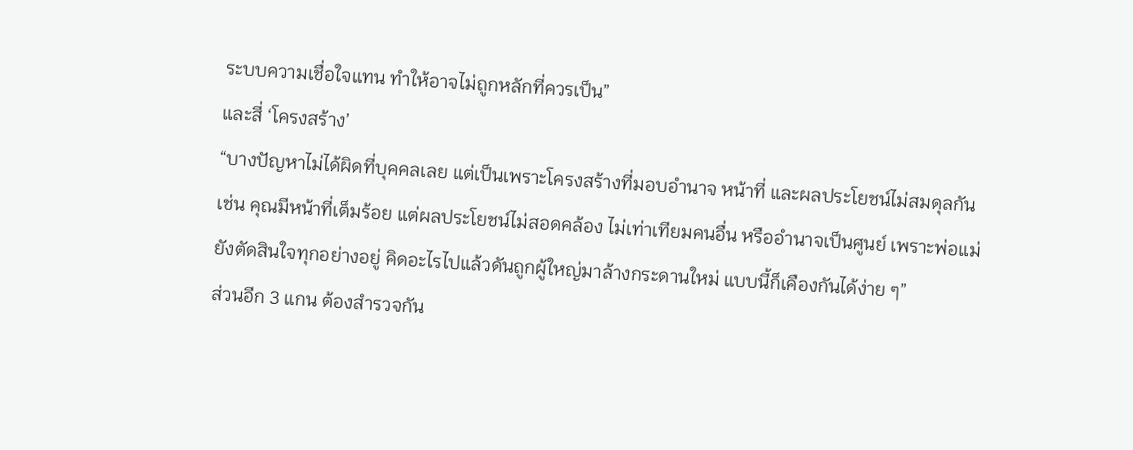ระบบความเชื่อใจแทน ทำให้อาจไม่ถูกหลักที่ควรเป็น”
และสี่ ‘โครงสร้าง’
“บางปัญหาไม่ได้ผิดที่บุคคลเลย แต่เป็นเพราะโครงสร้างที่มอบอำนาจ หน้าที่ และผลประโยชน์ไม่สมดุลกัน เช่น คุณมีหน้าที่เต็มร้อย แต่ผลประโยชน์ไม่สอดคล้อง ไม่เท่าเทียมคนอื่น หรืออำนาจเป็นศูนย์ เพราะพ่อแม่ยังตัดสินใจทุกอย่างอยู่ คิดอะไรไปแล้วดันถูกผู้ใหญ่มาล้างกระดานใหม่ แบบนี้ก็เคืองกันได้ง่าย ๆ”
ส่วนอีก 3 แกน ต้องสำรวจกัน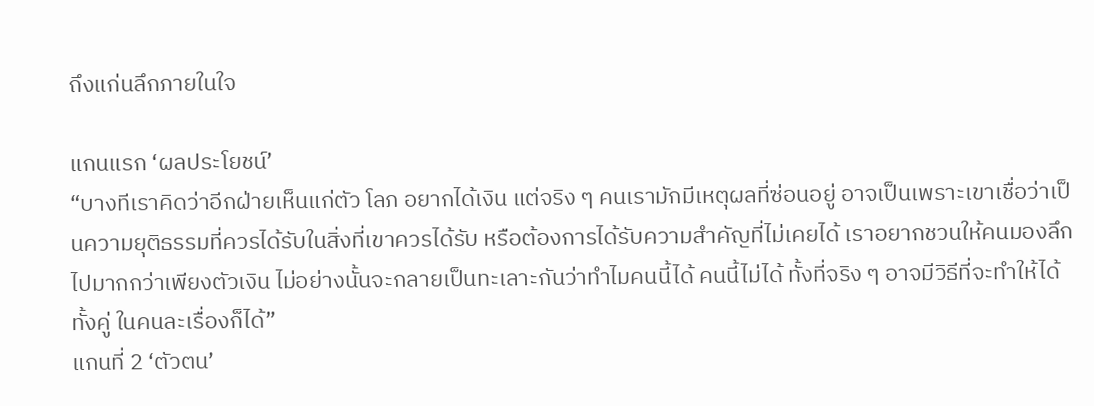ถึงแก่นลึกภายในใจ

แกนแรก ‘ผลประโยชน์’
“บางทีเราคิดว่าอีกฝ่ายเห็นแก่ตัว โลภ อยากได้เงิน แต่จริง ๆ คนเรามักมีเหตุผลที่ซ่อนอยู่ อาจเป็นเพราะเขาเชื่อว่าเป็นความยุติธรรมที่ควรได้รับในสิ่งที่เขาควรได้รับ หรือต้องการได้รับความสำคัญที่ไม่เคยได้ เราอยากชวนให้คนมองลึกไปมากกว่าเพียงตัวเงิน ไม่อย่างนั้นจะกลายเป็นทะเลาะกันว่าทำไมคนนี้ได้ คนนี้ไม่ได้ ทั้งที่จริง ๆ อาจมีวิธีที่จะทำให้ได้ทั้งคู่ ในคนละเรื่องก็ได้”
แกนที่ 2 ‘ตัวตน’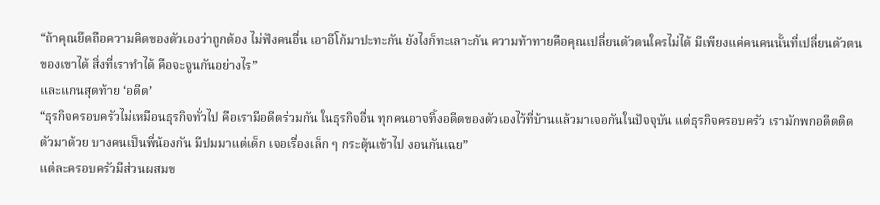“ถ้าคุณยึดถือความคิดของตัวเองว่าถูกต้อง ไม่ฟังคนอื่น เอาอีโก้มาปะทะกัน ยังไงก็ทะเลาะกัน ความท้าทายคือคุณเปลี่ยนตัวตนใครไม่ได้ มีเพียงแค่คนคนนั้นที่เปลี่ยนตัวตนของเขาได้ สิ่งที่เราทำได้ คือจะจูนกันอย่างไร”
และแกนสุดท้าย ‘อดีต’
“ธุรกิจครอบครัวไม่เหมือนธุรกิจทั่วไป คือเรามีอดีตร่วมกัน ในธุรกิจอื่น ทุกคนอาจทิ้งอดีตของตัวเองไว้ที่บ้านแล้วมาเจอกันในปัจจุบัน แต่ธุรกิจครอบครัว เรามักพกอดีตติดตัวมาด้วย บางคนเป็นพี่น้องกัน มีปมมาแต่เด็ก เจอเรื่องเล็ก ๆ กระตุ้นเข้าไป งอนกันเฉย”
แต่ละครอบครัวมีส่วนผสมข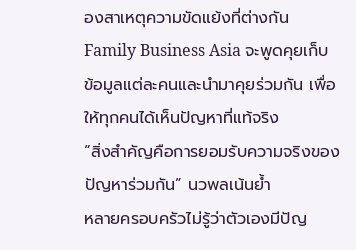องสาเหตุความขัดแย้งที่ต่างกัน Family Business Asia จะพูดคุยเก็บข้อมูลแต่ละคนและนำมาคุยร่วมกัน เพื่อให้ทุกคนได้เห็นปัญหาที่แท้จริง
“สิ่งสำคัญคือการยอมรับความจริงของปัญหาร่วมกัน” นวพลเน้นย้ำ
หลายครอบครัวไม่รู้ว่าตัวเองมีปัญ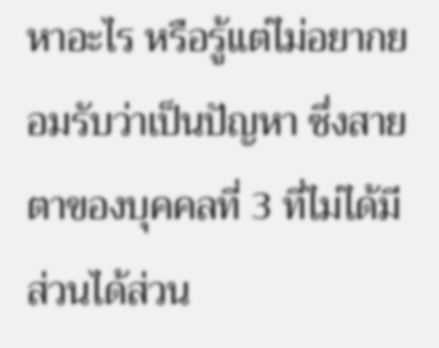หาอะไร หรือรู้แต่ไม่อยากยอมรับว่าเป็นปัญหา ซึ่งสายตาของบุคคลที่ 3 ที่ไม่ได้มีส่วนได้ส่วน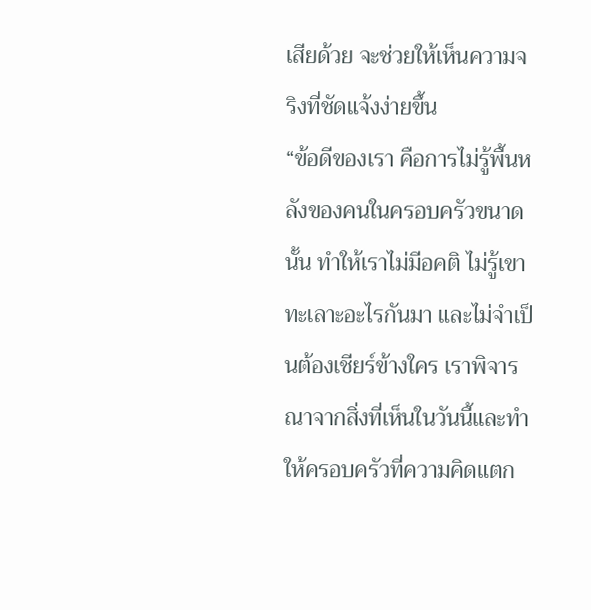เสียด้วย จะช่วยให้เห็นความจริงที่ชัดแจ้งง่ายขึ้น
“ข้อดีของเรา คือการไม่รู้พื้นหลังของคนในครอบครัวขนาดนั้น ทำให้เราไม่มีอคติ ไม่รู้เขาทะเลาะอะไรกันมา และไม่จำเป็นต้องเชียร์ข้างใคร เราพิจารณาจากสิ่งที่เห็นในวันนี้และทำให้ครอบครัวที่ความคิดแตก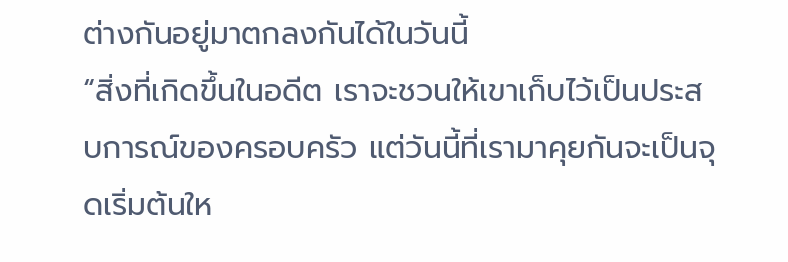ต่างกันอยู่มาตกลงกันได้ในวันนี้
“สิ่งที่เกิดขึ้นในอดีต เราจะชวนให้เขาเก็บไว้เป็นประสบการณ์ของครอบครัว แต่วันนี้ที่เรามาคุยกันจะเป็นจุดเริ่มต้นให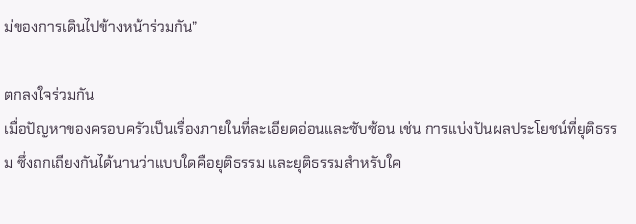ม่ของการเดินไปข้างหน้าร่วมกัน”

ตกลงใจร่วมกัน
เมื่อปัญหาของครอบครัวเป็นเรื่องภายในที่ละเอียดอ่อนและซับซ้อน เช่น การแบ่งปันผลประโยชน์ที่ยุติธรรม ซึ่งถกเถียงกันได้นานว่าแบบใดคือยุติธรรม และยุติธรรมสำหรับใค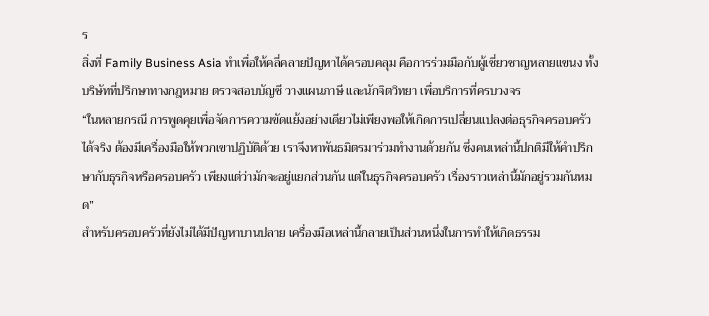ร
สิ่งที่ Family Business Asia ทำเพื่อให้คลี่คลายปัญหาได้ครอบคลุม คือการร่วมมือกับผู้เชี่ยวชาญหลายแขนง ทั้งบริษัทที่ปรึกษาทางกฎหมาย ตรวจสอบบัญชี วางแผนภาษี และนักจิตวิทยา เพื่อบริการที่ครบวงจร
“ในหลายกรณี การพูดคุยเพื่อจัดการความขัดแย้งอย่างเดียวไม่เพียงพอให้เกิดการเปลี่ยนแปลงต่อธุรกิจครอบครัวได้จริง ต้องมีเครื่องมือให้พวกเขาปฏิบัติด้วย เราจึงหาพันธมิตรมาร่วมทำงานด้วยกัน ซึ่งคนเหล่านี้ปกติมีให้คำปรึกษากับธุรกิจหรือครอบครัว เพียงแต่ว่ามักจะอยู่แยกส่วนกัน แต่ในธุรกิจครอบครัว เรื่องราวเหล่านี้มักอยู่รวมกันหมด”
สำหรับครอบครัวที่ยังไม่ได้มีปัญหาบานปลาย เครื่องมือเหล่านี้กลายเป็นส่วนหนึ่งในการทำให้เกิดธรรม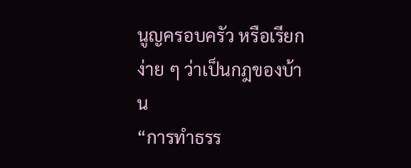นูญครอบครัว หรือเรียกง่าย ๆ ว่าเป็นกฎของบ้าน
“การทำธรร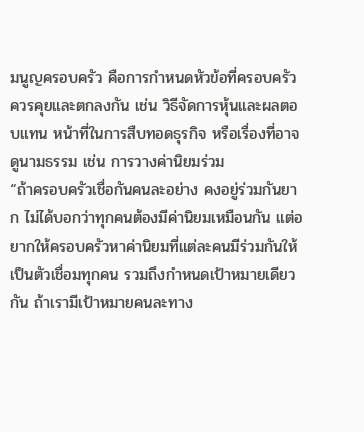มนูญครอบครัว คือการกำหนดหัวข้อที่ครอบครัวควรคุยและตกลงกัน เช่น วิธีจัดการหุ้นและผลตอบแทน หน้าที่ในการสืบทอดธุรกิจ หรือเรื่องที่อาจดูนามธรรม เช่น การวางค่านิยมร่วม
“ถ้าครอบครัวเชื่อกันคนละอย่าง คงอยู่ร่วมกันยาก ไม่ได้บอกว่าทุกคนต้องมีค่านิยมเหมือนกัน แต่อยากให้ครอบครัวหาค่านิยมที่แต่ละคนมีร่วมกันให้เป็นตัวเชื่อมทุกคน รวมถึงกำหนดเป้าหมายเดียวกัน ถ้าเรามีเป้าหมายคนละทาง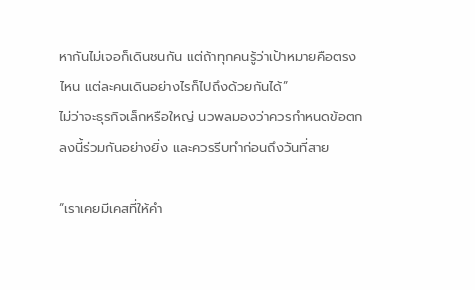หากันไม่เจอก็เดินชนกัน แต่ถ้าทุกคนรู้ว่าเป้าหมายคือตรงไหน แต่ละคนเดินอย่างไรก็ไปถึงด้วยกันได้”
ไม่ว่าจะธุรกิจเล็กหรือใหญ่ นวพลมองว่าควรกำหนดข้อตกลงนี้ร่วมกันอย่างยิ่ง และควรรีบทำก่อนถึงวันที่สาย

“เราเคยมีเคสที่ให้คำ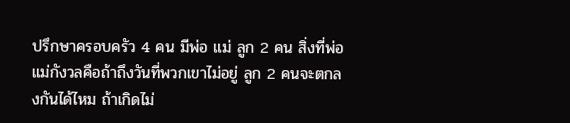ปรึกษาครอบครัว 4 คน มีพ่อ แม่ ลูก 2 คน สิ่งที่พ่อแม่กังวลคือถ้าถึงวันที่พวกเขาไม่อยู่ ลูก 2 คนจะตกลงกันได้ไหม ถ้าเกิดไม่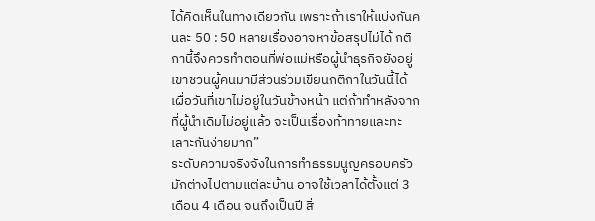ได้คิดเห็นในทางเดียวกัน เพราะถ้าเราให้แบ่งกันคนละ 50 : 50 หลายเรื่องอาจหาข้อสรุปไม่ได้ กติกานี้จึงควรทำตอนที่พ่อแม่หรือผู้นำธุรกิจยังอยู่ เขาชวนผู้คนมามีส่วนร่วมเขียนกติกาในวันนี้ได้ เผื่อวันที่เขาไม่อยู่ในวันข้างหน้า แต่ถ้าทำหลังจากที่ผู้นำเดิมไม่อยู่แล้ว จะเป็นเรื่องท้าทายและทะเลาะกันง่ายมาก”
ระดับความจริงจังในการทำธรรมนูญครอบครัวมักต่างไปตามแต่ละบ้าน อาจใช้เวลาได้ตั้งแต่ 3 เดือน 4 เดือน จนถึงเป็นปี สิ่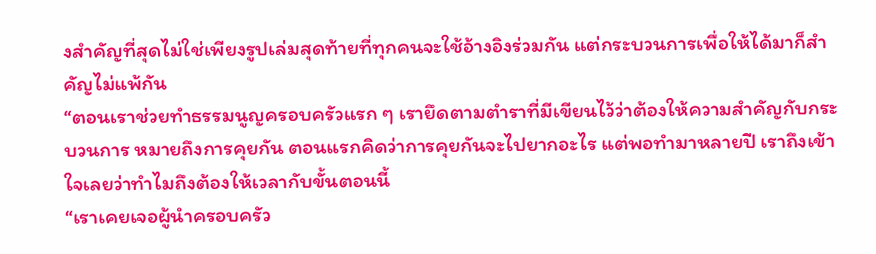งสำคัญที่สุดไม่ใช่เพียงรูปเล่มสุดท้ายที่ทุกคนจะใช้อ้างอิงร่วมกัน แต่กระบวนการเพื่อให้ได้มาก็สำคัญไม่แพ้กัน
“ตอนเราช่วยทำธรรมนูญครอบครัวแรก ๆ เรายึดตามตำราที่มีเขียนไว้ว่าต้องให้ความสำคัญกับกระบวนการ หมายถึงการคุยกัน ตอนแรกคิดว่าการคุยกันจะไปยากอะไร แต่พอทำมาหลายปี เราถึงเข้าใจเลยว่าทำไมถึงต้องให้เวลากับขั้นตอนนี้
“เราเคยเจอผู้นำครอบครัว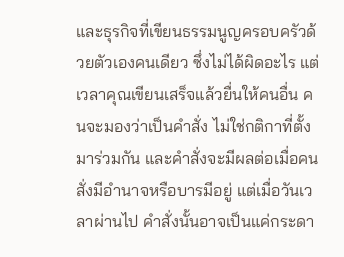และธุรกิจที่เขียนธรรมนูญครอบครัวด้วยตัวเองคนเดียว ซึ่งไม่ได้ผิดอะไร แต่เวลาคุณเขียนเสร็จแล้วยื่นให้คนอื่น คนจะมองว่าเป็นคำสั่ง ไม่ใช่กติกาที่ตั้งมาร่วมกัน และคำสั่งจะมีผลต่อเมื่อคนสั่งมีอำนาจหรือบารมีอยู่ แต่เมื่อวันเวลาผ่านไป คำสั่งนั้นอาจเป็นแค่กระดา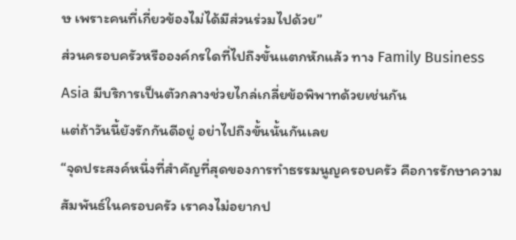ษ เพราะคนที่เกี่ยวข้องไม่ได้มีส่วนร่วมไปด้วย”
ส่วนครอบครัวหรือองค์กรใดที่ไปถึงขั้นแตกหักแล้ว ทาง Family Business Asia มีบริการเป็นตัวกลางช่วยไกล่เกลี่ยข้อพิพาทด้วยเช่นกัน
แต่ถ้าวันนี้ยังรักกันดีอยู่ อย่าไปถึงขั้นนั้นกันเลย
“จุดประสงค์หนึ่งที่สำคัญที่สุดของการทำธรรมนูญครอบครัว คือการรักษาความสัมพันธ์ในครอบครัว เราคงไม่อยากป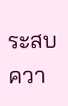ระสบควา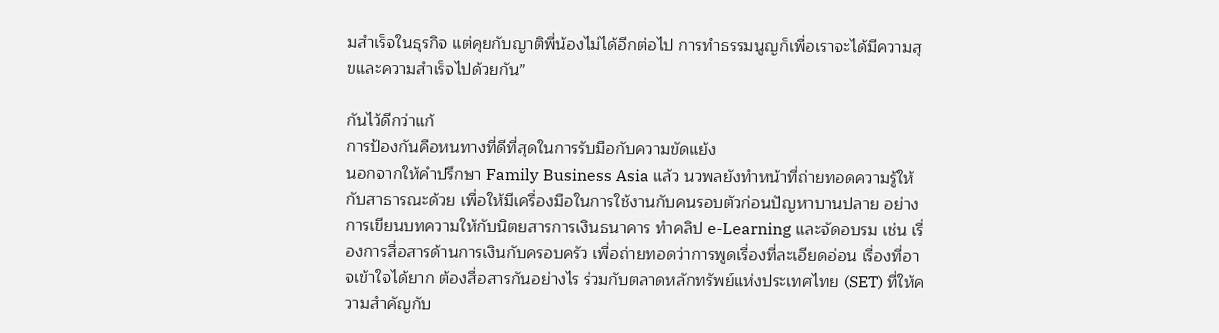มสำเร็จในธุรกิจ แต่คุยกับญาติพี่น้องไม่ได้อีกต่อไป การทำธรรมนูญก็เพื่อเราจะได้มีความสุขและความสำเร็จไปด้วยกัน”

กันไว้ดีกว่าแก้
การป้องกันคือหนทางที่ดีที่สุดในการรับมือกับความขัดแย้ง
นอกจากให้คำปรึกษา Family Business Asia แล้ว นวพลยังทำหน้าที่ถ่ายทอดความรู้ให้กับสาธารณะด้วย เพื่อให้มีเครื่องมือในการใช้งานกับคนรอบตัวก่อนปัญหาบานปลาย อย่างการเขียนบทความให้กับนิตยสารการเงินธนาคาร ทำคลิป e-Learning และจัดอบรม เช่น เรื่องการสื่อสารด้านการเงินกับครอบครัว เพื่อถ่ายทอดว่าการพูดเรื่องที่ละเอียดอ่อน เรื่องที่อาจเข้าใจได้ยาก ต้องสื่อสารกันอย่างไร ร่วมกับตลาดหลักทรัพย์แห่งประเทศไทย (SET) ที่ให้ความสำคัญกับ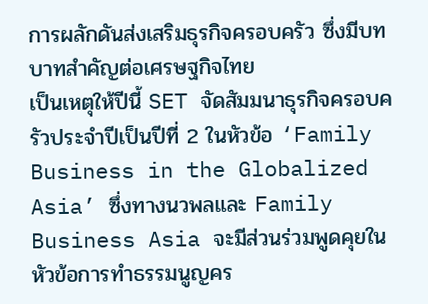การผลักดันส่งเสริมธุรกิจครอบครัว ซึ่งมีบทบาทสำคัญต่อเศรษฐกิจไทย
เป็นเหตุให้ปีนี้ SET จัดสัมมนาธุรกิจครอบครัวประจำปีเป็นปีที่ 2 ในหัวข้อ ‘Family Business in the Globalized Asia’ ซึ่งทางนวพลและ Family Business Asia จะมีส่วนร่วมพูดคุยในหัวข้อการทำธรรมนูญคร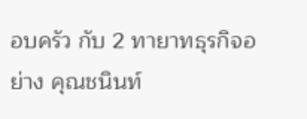อบครัว กับ 2 ทายาทธุรกิจอย่าง คุณชนินท์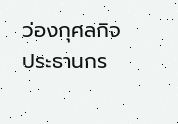ว่องกุศลกิจ ประธานกร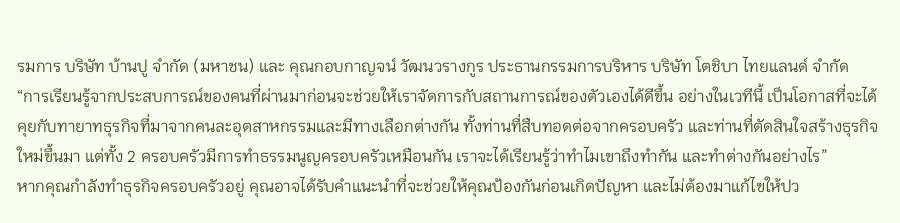รมการ บริษัท บ้านปู จำกัด (มหาชน) และ คุณกอบกาญจน์ วัฒนวรางกูร ประธานกรรมการบริหาร บริษัท โตชิบา ไทยแลนด์ จำกัด
“การเรียนรู้จากประสบการณ์ของคนที่ผ่านมาก่อนจะช่วยให้เราจัดการกับสถานการณ์ของตัวเองได้ดีขึ้น อย่างในเวทีนี้ เป็นโอกาสที่จะได้คุยกับทายาทธุรกิจที่มาจากคนละอุตสาหกรรมและมีทางเลือกต่างกัน ทั้งท่านที่สืบทอดต่อจากครอบครัว และท่านที่ตัดสินใจสร้างธุรกิจใหม่ขึ้นมา แต่ทั้ง 2 ครอบครัวมีการทำธรรมนูญครอบครัวเหมือนกัน เราจะได้เรียนรู้ว่าทำไมเขาถึงทำกัน และทำต่างกันอย่างไร”
หากคุณกำลังทำธุรกิจครอบครัวอยู่ คุณอาจได้รับคำแนะนำที่จะช่วยให้คุณป้องกันก่อนเกิดปัญหา และไม่ต้องมาแก้ไขให้ปว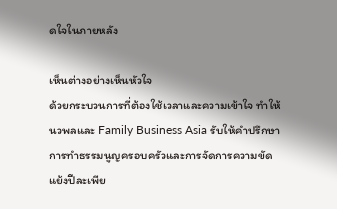ดใจในภายหลัง

เห็นต่างอย่างเห็นหัวใจ
ด้วยกระบวนการที่ต้องใช้เวลาและความเข้าใจ ทำให้นวพลและ Family Business Asia รับให้คำปรึกษาการทำธรรมนูญครอบครัวและการจัดการความขัดแย้งปีละเพีย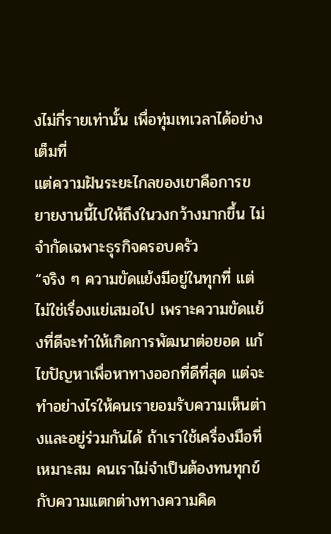งไม่กี่รายเท่านั้น เพื่อทุ่มเทเวลาได้อย่างเต็มที่
แต่ความฝันระยะไกลของเขาคือการขยายงานนี้ไปให้ถึงในวงกว้างมากขึ้น ไม่จำกัดเฉพาะธุรกิจครอบครัว
“จริง ๆ ความขัดแย้งมีอยู่ในทุกที่ แต่ไม่ใช่เรื่องแย่เสมอไป เพราะความขัดแย้งที่ดีจะทำให้เกิดการพัฒนาต่อยอด แก้ไขปัญหาเพื่อหาทางออกที่ดีที่สุด แต่จะทำอย่างไรให้คนเรายอมรับความเห็นต่างและอยู่ร่วมกันได้ ถ้าเราใช้เครื่องมือที่เหมาะสม คนเราไม่จำเป็นต้องทนทุกข์กับความแตกต่างทางความคิด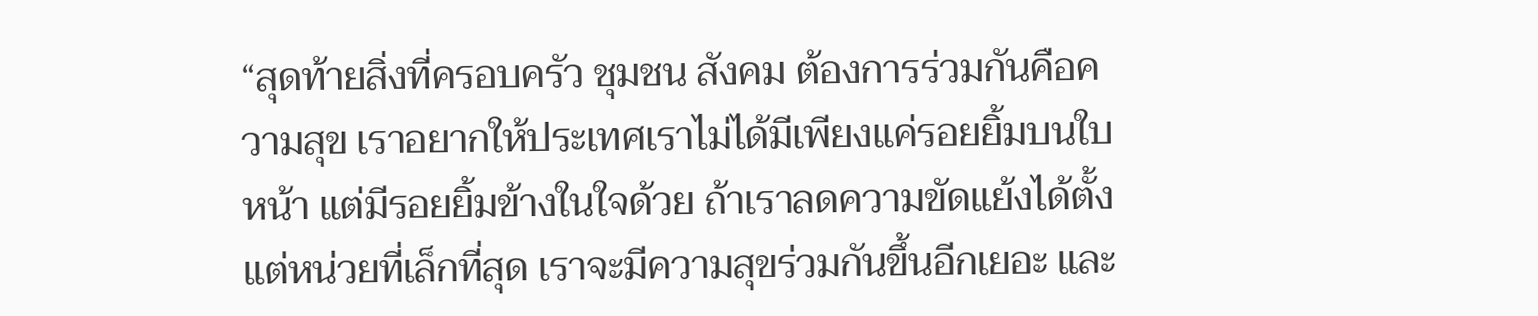“สุดท้ายสิ่งที่ครอบครัว ชุมชน สังคม ต้องการร่วมกันคือความสุข เราอยากให้ประเทศเราไม่ได้มีเพียงแค่รอยยิ้มบนใบหน้า แต่มีรอยยิ้มข้างในใจด้วย ถ้าเราลดความขัดแย้งได้ตั้งแต่หน่วยที่เล็กที่สุด เราจะมีความสุขร่วมกันขึ้นอีกเยอะ และ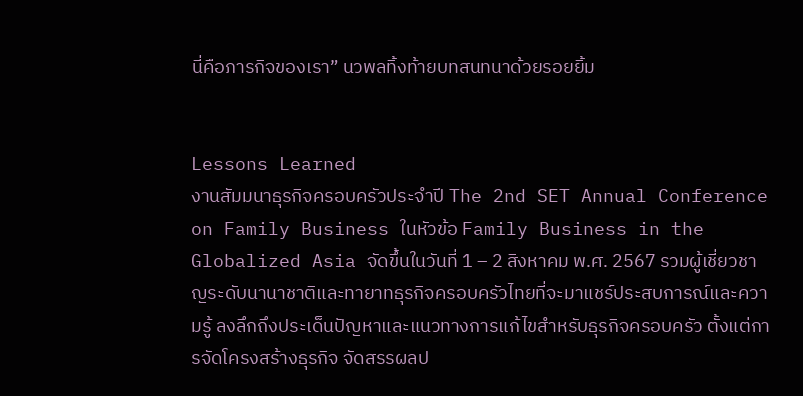นี่คือภารกิจของเรา” นวพลทิ้งท้ายบทสนทนาด้วยรอยยิ้ม


Lessons Learned
งานสัมมนาธุรกิจครอบครัวประจำปี The 2nd SET Annual Conference on Family Business ในหัวข้อ Family Business in the Globalized Asia จัดขึ้นในวันที่ 1 – 2 สิงหาคม พ.ศ. 2567 รวมผู้เชี่ยวชาญระดับนานาชาติและทายาทธุรกิจครอบครัวไทยที่จะมาแชร์ประสบการณ์และความรู้ ลงลึกถึงประเด็นปัญหาและแนวทางการแก้ไขสำหรับธุรกิจครอบครัว ตั้งแต่การจัดโครงสร้างธุรกิจ จัดสรรผลป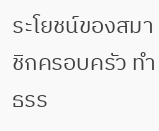ระโยชน์ของสมาชิกครอบครัว ทำธรร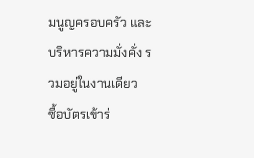มนูญครอบครัว และบริหารความมั่งคั่ง รวมอยู่ในงานเดียว
ซื้อบัตรเข้าร่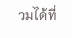วมได้ที่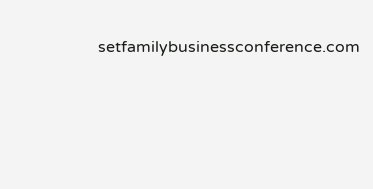setfamilybusinessconference.com